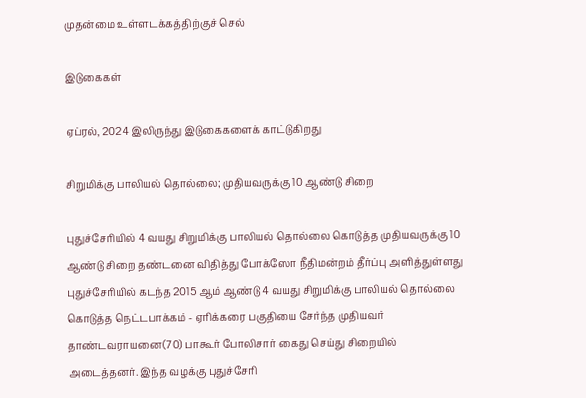முதன்மை உள்ளடக்கத்திற்குச் செல்

இடுகைகள்

ஏப்ரல், 2024 இலிருந்து இடுகைகளைக் காட்டுகிறது

சிறுமிக்கு பாலியல் தொல்லை; முதியவருக்கு 10 ஆண்டு சிறை

புதுச்சேரியில் 4 வயது சிறுமிக்கு பாலியல் தொல்லை கொடுத்த முதியவருக்கு 10 ஆண்டு சிறை தண்டனை விதித்து போக்ஸோ நீதிமன்றம் தீர்ப்பு அளித்துள்ளது புதுச்சேரியில் கடந்த 2015 ஆம் ஆண்டு 4 வயது சிறுமிக்கு பாலியல் தொல்லை கொடுத்த நெட்டபாக்கம் - ஏரிக்கரை பகுதியை சேர்ந்த முதியவர் தாண்டவராயனை(70) பாகூர் போலிசார் கைது செய்து சிறையில் அடைத்தனர். இந்த வழக்கு புதுச்சேரி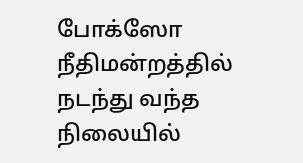போக்ஸோ நீதிமன்றத்தில் நடந்து வந்த நிலையில்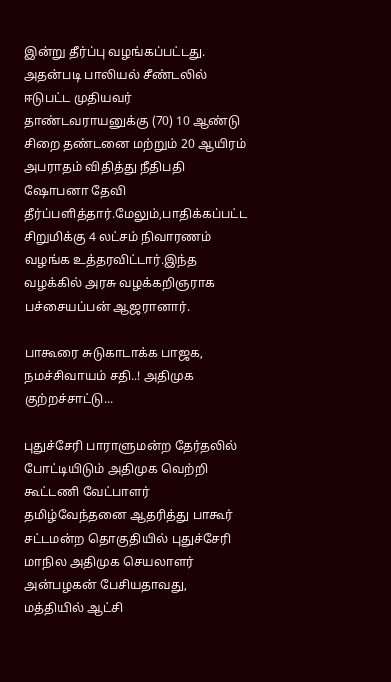இன்று தீர்ப்பு வழங்கப்பட்டது. அதன்படி பாலியல் சீண்டலில் ஈடுபட்ட முதியவர் தாண்டவராயனுக்கு (70) 10 ஆண்டு சிறை தண்டனை மற்றும் 20 ஆயிரம் அபராதம் விதித்து நீதிபதி ஷோபனா தேவி தீர்ப்பளித்தார்.மேலும்,பாதிக்கப்பட்ட சிறுமிக்கு 4 லட்சம் நிவாரணம் வழங்க உத்தரவிட்டார்.இந்த வழக்கில் அரசு வழக்கறிஞராக பச்சையப்பன் ஆஜரானார்.

பாகூரை சுடுகாடாக்க பாஜக, நமச்சிவாயம் சதி..! அதிமுக குற்றச்சாட்டு...

புதுச்சேரி பாராளுமன்ற தேர்தலில் போட்டியிடும் அதிமுக வெற்றி கூட்டணி வேட்பாளர் தமிழ்வேந்தனை ஆதரித்து பாகூர் சட்டமன்ற தொகுதியில் புதுச்சேரி மாநில அதிமுக செயலாளர் அன்பழகன் பேசியதாவது,      மத்தியில் ஆட்சி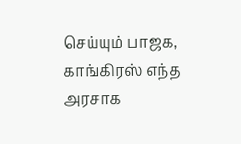செய்யும் பாஜக, காங்கிரஸ் எந்த அரசாக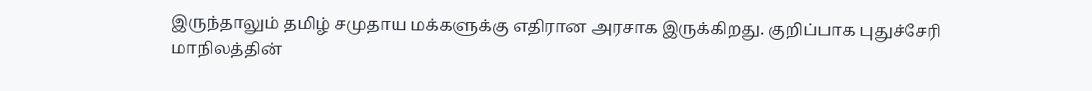இருந்தாலும் தமிழ் சமுதாய மக்களுக்கு எதிரான அரசாக இருக்கிறது. குறிப்பாக புதுச்சேரி மாநிலத்தின்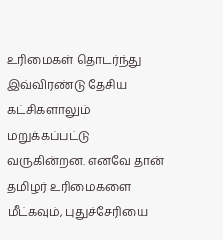உரிமைகள் தொடர்ந்து இவ்விரண்டு தேசிய கட்சிகளாலும் மறுக்கப்பட்டு வருகின்றன. எனவே தான் தமிழர் உரிமைகளை மீட்கவும், புதுச்சேரியை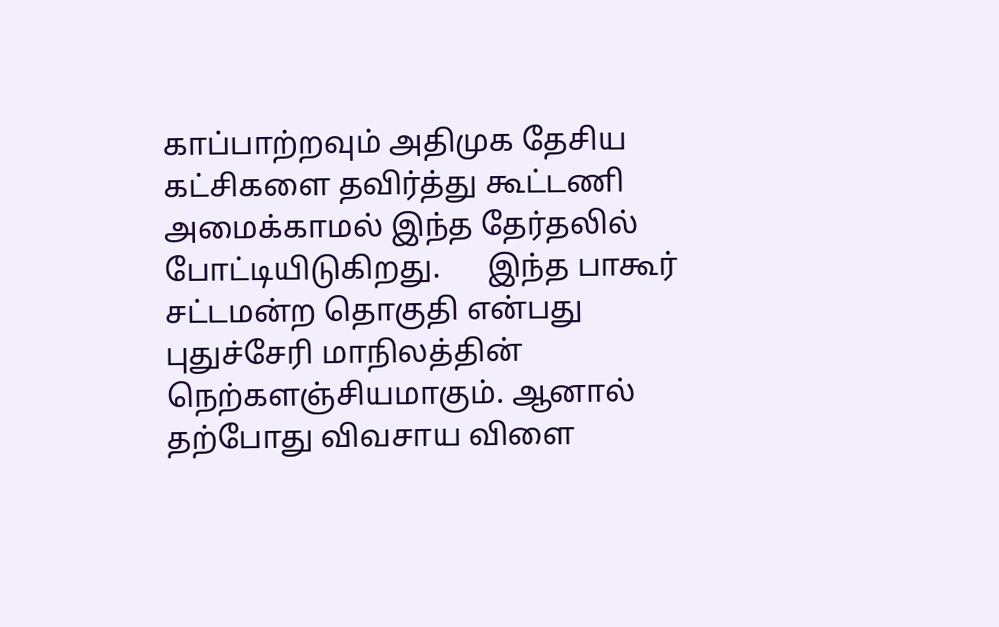காப்பாற்றவும் அதிமுக தேசிய கட்சிகளை தவிர்த்து கூட்டணி அமைக்காமல் இந்த தேர்தலில் போட்டியிடுகிறது.      இந்த பாகூர் சட்டமன்ற தொகுதி என்பது புதுச்சேரி மாநிலத்தின் நெற்களஞ்சியமாகும். ஆனால் தற்போது விவசாய விளை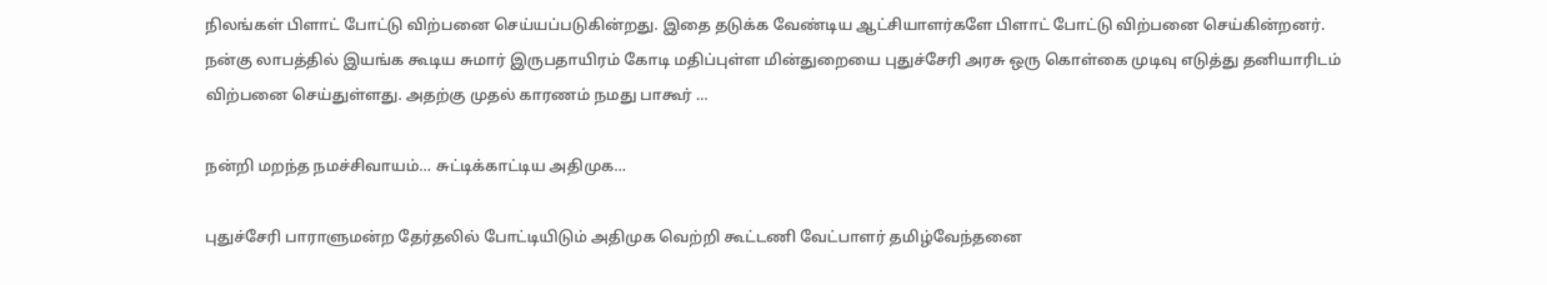நிலங்கள் பிளாட் போட்டு விற்பனை செய்யப்படுகின்றது. இதை தடுக்க வேண்டிய ஆட்சியாளர்களே பிளாட் போட்டு விற்பனை செய்கின்றனர். நன்கு லாபத்தில் இயங்க கூடிய சுமார் இருபதாயிரம் கோடி மதிப்புள்ள மின்துறையை புதுச்சேரி அரசு ஒரு கொள்கை முடிவு எடுத்து தனியாரிடம் விற்பனை செய்துள்ளது. அதற்கு முதல் காரணம் நமது பாகூர் ...

நன்றி மறந்த நமச்சிவாயம்... சுட்டிக்காட்டிய அதிமுக...

புதுச்சேரி பாராளுமன்ற தேர்தலில் போட்டியிடும் அதிமுக வெற்றி கூட்டணி வேட்பாளர் தமிழ்வேந்தனை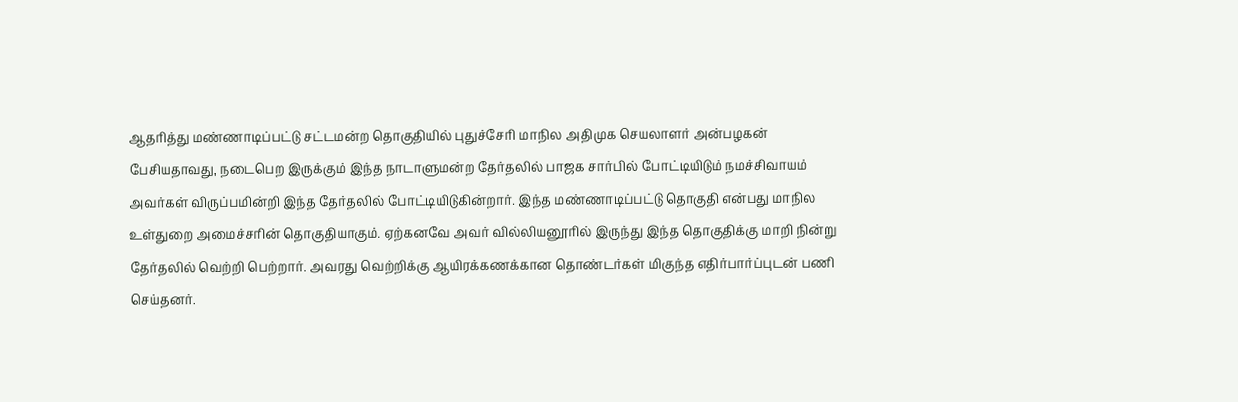ஆதரித்து மண்ணாடிப்பட்டு சட்டமன்ற தொகுதியில் புதுச்சேரி மாநில அதிமுக செயலாளர் அன்பழகன் பேசியதாவது, நடைபெற இருக்கும் இந்த நாடாளுமன்ற தேர்தலில் பாஜக சார்பில் போட்டியிடும் நமச்சிவாயம் அவர்கள் விருப்பமின்றி இந்த தேர்தலில் போட்டியிடுகின்றார். இந்த மண்ணாடிப்பட்டு தொகுதி என்பது மாநில உள்துறை அமைச்சரின் தொகுதியாகும். ஏற்கனவே அவர் வில்லியனூரில் இருந்து இந்த தொகுதிக்கு மாறி நின்று தேர்தலில் வெற்றி பெற்றார். அவரது வெற்றிக்கு ஆயிரக்கணக்கான தொண்டர்கள் மிகுந்த எதிர்பார்ப்புடன் பணி செய்தனர்.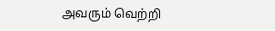அவரும் வெற்றி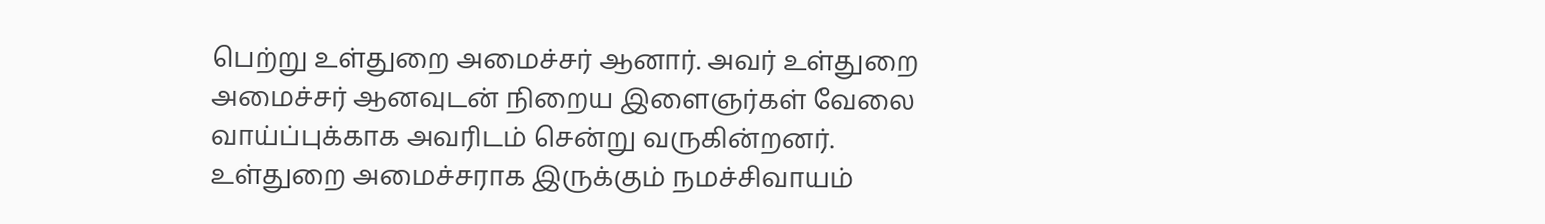பெற்று உள்துறை அமைச்சர் ஆனார். அவர் உள்துறை அமைச்சர் ஆனவுடன் நிறைய இளைஞர்கள் வேலை வாய்ப்புக்காக அவரிடம் சென்று வருகின்றனர். உள்துறை அமைச்சராக இருக்கும் நமச்சிவாயம்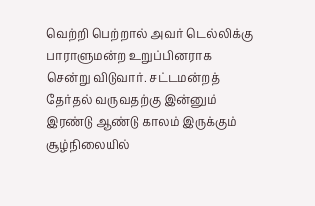வெற்றி பெற்றால் அவர் டெல்லிக்கு பாராளுமன்ற உறுப்பினராக சென்று விடுவார். சட்டமன்றத் தேர்தல் வருவதற்கு இன்னும் இரண்டு ஆண்டு காலம் இருக்கும் சூழ்நிலையில்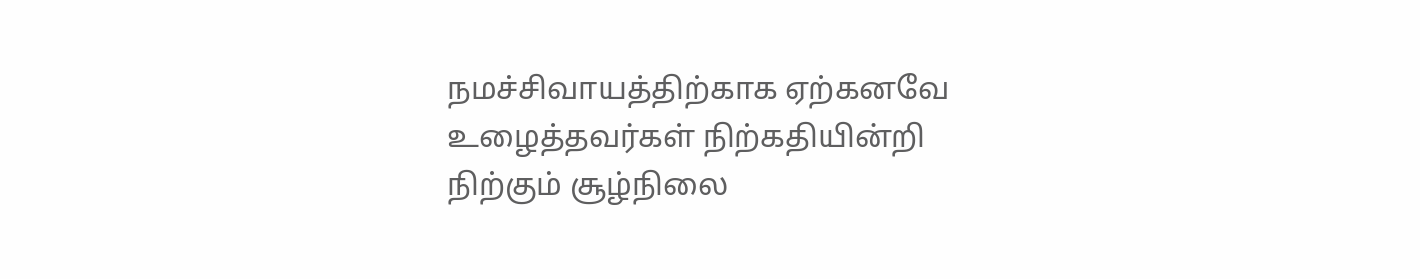நமச்சிவாயத்திற்காக ஏற்கனவே உழைத்தவர்கள் நிற்கதியின்றி நிற்கும் சூழ்நிலை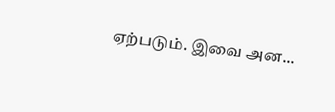ஏற்படும். இவை அன...